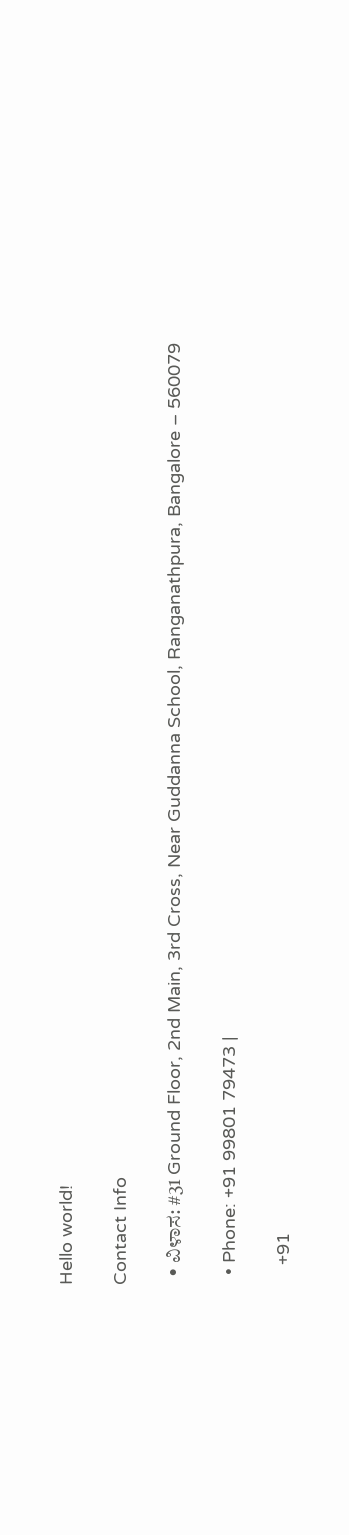Hello world!

Contact Info

  • ವಿಳಾಸ: #31 Ground Floor, 2nd Main, 3rd Cross, Near Guddanna School, Ranganathpura, Bangalore – 560079

  • Phone: +91 99801 79473 |

    +91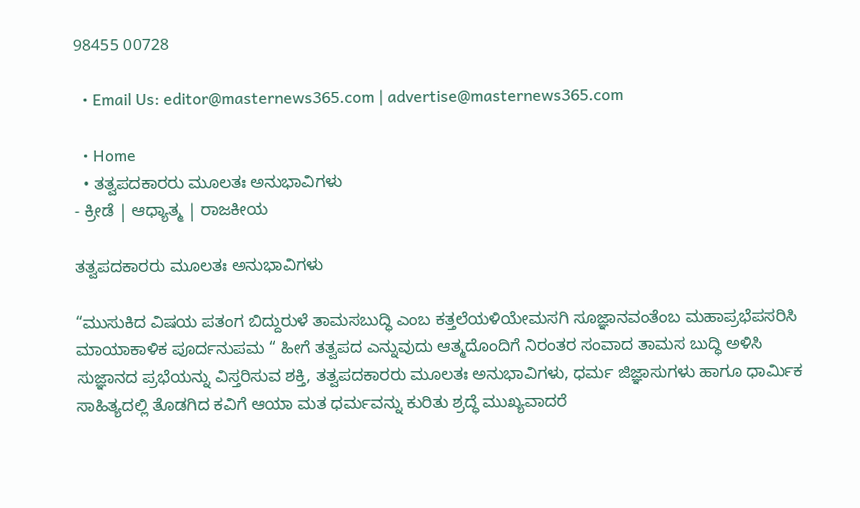98455 00728

  • Email Us: editor@masternews365.com | advertise@masternews365.com

  • Home
  • ತತ್ವಪದಕಾರರು ಮೂಲತಃ ಅನುಭಾವಿಗಳು
- ಕ್ರೀಡೆ | ಆಧ್ಯಾತ್ಮ | ರಾಜಕೀಯ

ತತ್ವಪದಕಾರರು ಮೂಲತಃ ಅನುಭಾವಿಗಳು

“ಮುಸುಕಿದ ವಿಷಯ ಪತಂಗ ಬಿದ್ದುರುಳೆ ತಾಮಸಬುದ್ಧಿ ಎಂಬ ಕತ್ತಲೆಯಳಿಯೇಮಸಗಿ ಸೂಜ್ಞಾನವಂತೆಂಬ ಮಹಾಪ್ರಭೆಪಸರಿಸಿ ಮಾಯಾಕಾಳಿಕ ಪೂರ್ದನುಪಮ “ ಹೀಗೆ ತತ್ವಪದ ಎನ್ನುವುದು ಆತ್ಮದೊಂದಿಗೆ ನಿರಂತರ ಸಂವಾದ ತಾಮಸ ಬುದ್ಧಿ ಅಳಿಸಿ ಸುಜ್ಞಾನದ ಪ್ರಭೆಯನ್ನು ವಿಸ್ತರಿಸುವ ಶಕ್ತಿ, ತತ್ವಪದಕಾರರು ಮೂಲತಃ ಅನುಭಾವಿಗಳು, ಧರ್ಮ ಜಿಜ್ಞಾಸುಗಳು ಹಾಗೂ ಧಾರ್ಮಿಕ ಸಾಹಿತ್ಯದಲ್ಲಿ ತೊಡಗಿದ ಕವಿಗೆ ಆಯಾ ಮತ ಧರ್ಮವನ್ನು ಕುರಿತು ಶ್ರದ್ಧೆ ಮುಖ್ಯವಾದರೆ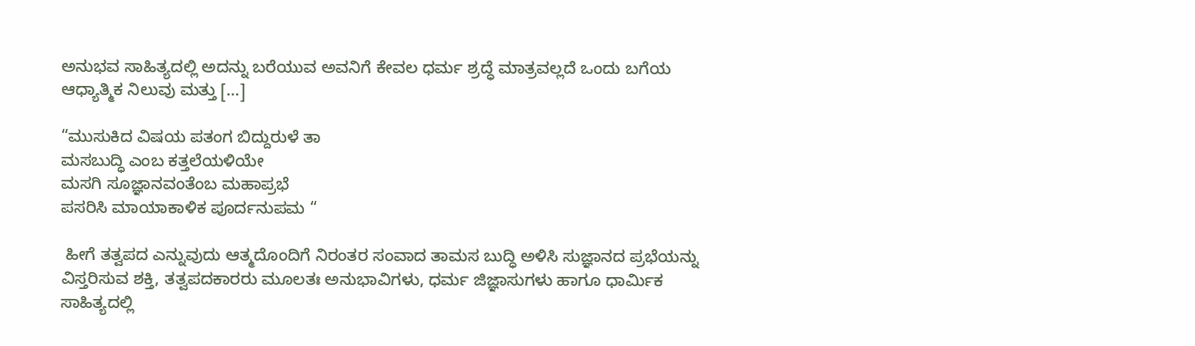ಅನುಭವ ಸಾಹಿತ್ಯದಲ್ಲಿ ಅದನ್ನು ಬರೆಯುವ ಅವನಿಗೆ ಕೇವಲ ಧರ್ಮ ಶ್ರದ್ಧೆ ಮಾತ್ರವಲ್ಲದೆ ಒಂದು ಬಗೆಯ ಆಧ್ಯಾತ್ಮಿಕ ನಿಲುವು ಮತ್ತು […]

“ಮುಸುಕಿದ ವಿಷಯ ಪತಂಗ ಬಿದ್ದುರುಳೆ ತಾ
ಮಸಬುದ್ಧಿ ಎಂಬ ಕತ್ತಲೆಯಳಿಯೇ
ಮಸಗಿ ಸೂಜ್ಞಾನವಂತೆಂಬ ಮಹಾಪ್ರಭೆ
ಪಸರಿಸಿ ಮಾಯಾಕಾಳಿಕ ಪೂರ್ದನುಪಮ “

 ಹೀಗೆ ತತ್ವಪದ ಎನ್ನುವುದು ಆತ್ಮದೊಂದಿಗೆ ನಿರಂತರ ಸಂವಾದ ತಾಮಸ ಬುದ್ಧಿ ಅಳಿಸಿ ಸುಜ್ಞಾನದ ಪ್ರಭೆಯನ್ನು ವಿಸ್ತರಿಸುವ ಶಕ್ತಿ, ತತ್ವಪದಕಾರರು ಮೂಲತಃ ಅನುಭಾವಿಗಳು, ಧರ್ಮ ಜಿಜ್ಞಾಸುಗಳು ಹಾಗೂ ಧಾರ್ಮಿಕ ಸಾಹಿತ್ಯದಲ್ಲಿ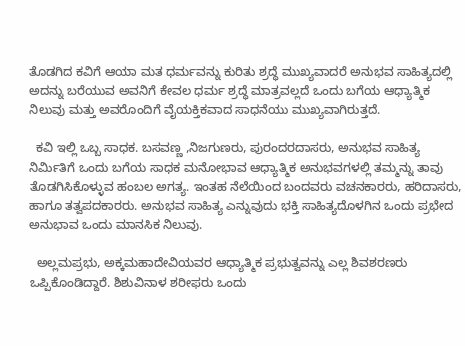ತೊಡಗಿದ ಕವಿಗೆ ಆಯಾ ಮತ ಧರ್ಮವನ್ನು ಕುರಿತು ಶ್ರದ್ಧೆ ಮುಖ್ಯವಾದರೆ ಅನುಭವ ಸಾಹಿತ್ಯದಲ್ಲಿ ಅದನ್ನು ಬರೆಯುವ ಅವನಿಗೆ ಕೇವಲ ಧರ್ಮ ಶ್ರದ್ಧೆ ಮಾತ್ರವಲ್ಲದೆ ಒಂದು ಬಗೆಯ ಆಧ್ಯಾತ್ಮಿಕ ನಿಲುವು ಮತ್ತು ಅವರೊಂದಿಗೆ ವೈಯಕ್ತಿಕವಾದ ಸಾಧನೆಯು ಮುಖ್ಯವಾಗಿರುತ್ತದೆ.

  ಕವಿ ಇಲ್ಲಿ ಒಬ್ಬ ಸಾಧಕ. ಬಸವಣ್ಣ ,ನಿಜಗುಣರು, ಪುರಂದರದಾಸರು, ಅನುಭವ ಸಾಹಿತ್ಯ ನಿರ್ಮಿತಿಗೆ ಒಂದು ಬಗೆಯ ಸಾಧಕ ಮನೋಭಾವ ಆಧ್ಯಾತ್ಮಿಕ ಅನುಭವಗಳಲ್ಲಿ ತಮ್ಮನ್ನು ತಾವು ತೊಡಗಿಸಿಕೊಳ್ಳುವ ಹಂಬಲ ಅಗತ್ಯ. ಇಂತಹ ನೆಲೆಯಿಂದ ಬಂದವರು ವಚನಕಾರರು, ಹರಿದಾಸರು, ಹಾಗೂ ತತ್ವಪದಕಾರರು. ಅನುಭವ ಸಾಹಿತ್ಯ ಎನ್ನುವುದು ಭಕ್ತಿ ಸಾಹಿತ್ಯದೊಳಗಿನ ಒಂದು ಪ್ರಭೇದ ಅನುಭಾವ ಒಂದು ಮಾನಸಿಕ ನಿಲುವು.

  ಅಲ್ಲಮಪ್ರಭು, ಅಕ್ಕಮಹಾದೇವಿಯವರ ಆಧ್ಯಾತ್ಮಿಕ ಪ್ರಭುತ್ವವನ್ನು ಎಲ್ಲ ಶಿವಶರಣರು ಒಪ್ಪಿಕೊಂಡಿದ್ದಾರೆ. ಶಿಶುವಿನಾಳ ಶರೀಫರು ಒಂದು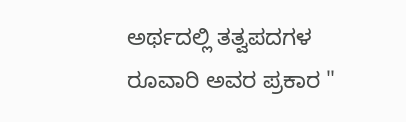ಅರ್ಥದಲ್ಲಿ ತತ್ವಪದಗಳ ರೂವಾರಿ ಅವರ ಪ್ರಕಾರ "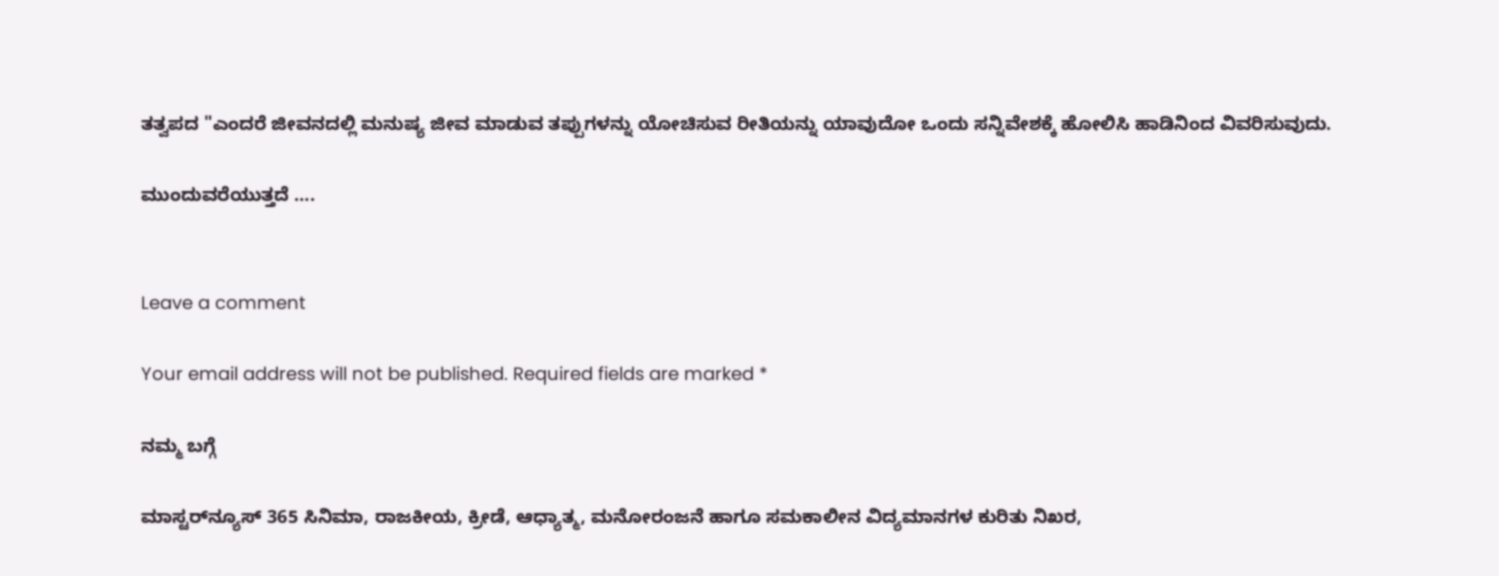ತತ್ವಪದ "ಎಂದರೆ ಜೀವನದಲ್ಲಿ ಮನುಷ್ಯ ಜೀವ ಮಾಡುವ ತಪ್ಪುಗಳನ್ನು ಯೋಚಿಸುವ ರೀತಿಯನ್ನು ಯಾವುದೋ ಒಂದು ಸನ್ನಿವೇಶಕ್ಕೆ ಹೋಲಿಸಿ ಹಾಡಿನಿಂದ ವಿವರಿಸುವುದು.

ಮುಂದುವರೆಯುತ್ತದೆ ….


Leave a comment

Your email address will not be published. Required fields are marked *

ನಮ್ಮ ಬಗ್ಗೆ

ಮಾಸ್ಟರ್‌ನ್ಯೂಸ್ 365 ಸಿನಿಮಾ, ರಾಜಕೀಯ, ಕ್ರೀಡೆ, ಆಧ್ಯಾತ್ಮ, ಮನೋರಂಜನೆ ಹಾಗೂ ಸಮಕಾಲೀನ ವಿದ್ಯಮಾನಗಳ ಕುರಿತು ನಿಖರ,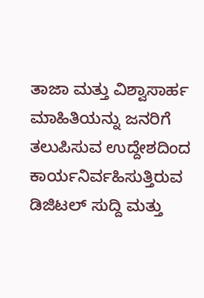ತಾಜಾ ಮತ್ತು ವಿಶ್ವಾಸಾರ್ಹ ಮಾಹಿತಿಯನ್ನು ಜನರಿಗೆ ತಲುಪಿಸುವ ಉದ್ದೇಶದಿಂದ ಕಾರ್ಯನಿರ್ವಹಿಸುತ್ತಿರುವ ಡಿಜಿಟಲ್ ಸುದ್ದಿ ಮತ್ತು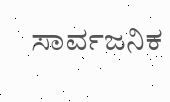ಸಾರ್ವಜನಿಕ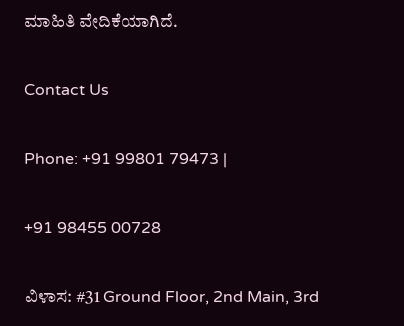ಮಾಹಿತಿ ವೇದಿಕೆಯಾಗಿದೆ.

Contact Us

Phone: +91 99801 79473 |

+91 98455 00728

ವಿಳಾಸ: #31 Ground Floor, 2nd Main, 3rd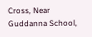Cross, Near Guddanna School,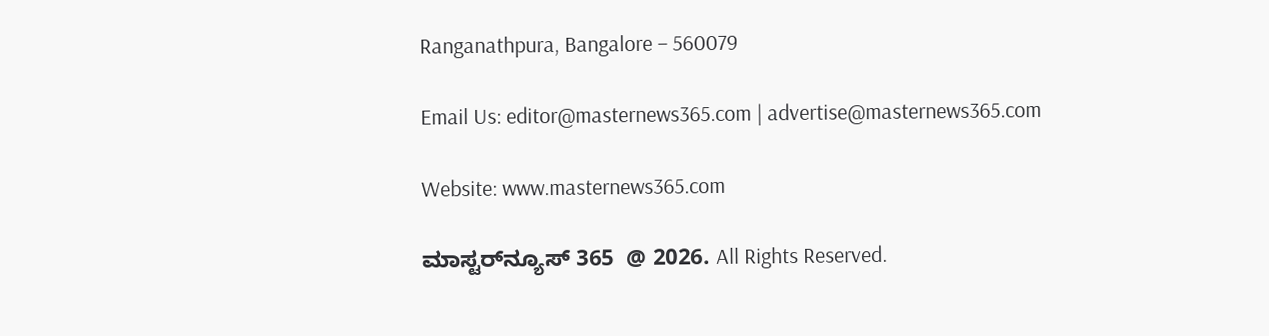Ranganathpura, Bangalore – 560079

Email Us: editor@masternews365.com | advertise@masternews365.com

Website: www.masternews365.com

ಮಾಸ್ಟರ್‌ನ್ಯೂಸ್ 365  @ 2026. All Rights Reserved.